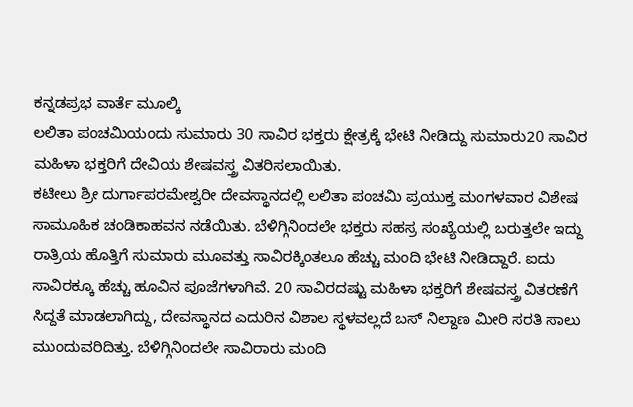ಕನ್ನಡಪ್ರಭ ವಾರ್ತೆ ಮೂಲ್ಕಿ
ಲಲಿತಾ ಪಂಚಮಿಯಂದು ಸುಮಾರು 30 ಸಾವಿರ ಭಕ್ತರು ಕ್ಷೇತ್ರಕ್ಕೆ ಭೇಟಿ ನೀಡಿದ್ದು ಸುಮಾರು20 ಸಾವಿರ ಮಹಿಳಾ ಭಕ್ತರಿಗೆ ದೇವಿಯ ಶೇಷವಸ್ತ್ರ ವಿತರಿಸಲಾಯಿತು.
ಕಟೀಲು ಶ್ರೀ ದುರ್ಗಾಪರಮೇಶ್ವರೀ ದೇವಸ್ಥಾನದಲ್ಲಿ ಲಲಿತಾ ಪಂಚಮಿ ಪ್ರಯುಕ್ತ ಮಂಗಳವಾರ ವಿಶೇಷ ಸಾಮೂಹಿಕ ಚಂಡಿಕಾಹವನ ನಡೆಯಿತು. ಬೆಳಿಗ್ಗಿನಿಂದಲೇ ಭಕ್ತರು ಸಹಸ್ರ ಸಂಖ್ಯೆಯಲ್ಲಿ ಬರುತ್ತಲೇ ಇದ್ದು ರಾತ್ರಿಯ ಹೊತ್ತಿಗೆ ಸುಮಾರು ಮೂವತ್ತು ಸಾವಿರಕ್ಕಿಂತಲೂ ಹೆಚ್ಚು ಮಂದಿ ಭೇಟಿ ನೀಡಿದ್ದಾರೆ. ಐದು ಸಾವಿರಕ್ಕೂ ಹೆಚ್ಚು ಹೂವಿನ ಪೂಜೆಗಳಾಗಿವೆ. 20 ಸಾವಿರದಷ್ಟು ಮಹಿಳಾ ಭಕ್ತರಿಗೆ ಶೇಷವಸ್ತ್ರ ವಿತರಣೆಗೆ ಸಿದ್ದತೆ ಮಾಡಲಾಗಿದ್ದು, ದೇವಸ್ಥಾನದ ಎದುರಿನ ವಿಶಾಲ ಸ್ಥಳವಲ್ಲದೆ ಬಸ್ ನಿಲ್ದಾಣ ಮೀರಿ ಸರತಿ ಸಾಲು ಮುಂದುವರಿದಿತ್ತು. ಬೆಳಿಗ್ಗಿನಿಂದಲೇ ಸಾವಿರಾರು ಮಂದಿ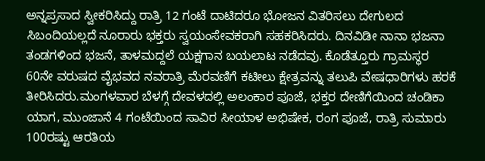ಅನ್ನಪ್ರಸಾದ ಸ್ವೀಕರಿಸಿದ್ದು ರಾತ್ರಿ 12 ಗಂಟೆ ದಾಟಿದರೂ ಭೋಜನ ವಿತರಿಸಲು ದೇಗುಲದ ಸಿಬಂದಿಯಲ್ಲದೆ ನೂರಾರು ಭಕ್ತರು ಸ್ವಯಂಸೇವಕರಾಗಿ ಸಹಕರಿಸಿದರು. ದಿನವಿಡೀ ನಾನಾ ಭಜನಾ ತಂಡಗಳಿಂದ ಭಜನೆ, ತಾಳಮದ್ದಲೆ ಯಕ್ಷಗಾನ ಬಯಲಾಟ ನಡೆದವು. ಕೊಡೆತ್ತೂರು ಗ್ರಾಮಸ್ಥರ 60ನೇ ವರುಷದ ವೈಭವದ ನವರಾತ್ರಿ ಮೆರವಣಿಗೆ ಕಟೀಲು ಕ್ಷೇತ್ರವನ್ನು ತಲುಪಿ ವೇಷಧಾರಿಗಳು ಹರಕೆ ತೀರಿಸಿದರು.ಮಂಗಳವಾರ ಬೆಳಗ್ಗೆ ದೇವಳದಲ್ಲಿ ಅಲಂಕಾರ ಪೂಜೆ, ಭಕ್ತರ ದೇಣಿಗೆಯಿಂದ ಚಂಡಿಕಾ ಯಾಗ, ಮುಂಜಾನೆ 4 ಗಂಟೆಯಿಂದ ಸಾವಿರ ಸೀಯಾಳ ಅಭಿಷೇಕ, ರಂಗ ಪೂಜೆ, ರಾತ್ರಿ ಸುಮಾರು 100ರಷ್ಟು ಆರತಿಯ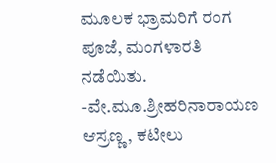ಮೂಲಕ ಭ್ರಾಮರಿಗೆ ರಂಗ ಪೂಜೆ, ಮಂಗಳಾರತಿ ನಡೆಯಿತು.
-ವೇ.ಮೂ.ಶ್ರೀಹರಿನಾರಾಯಣ ಆಸ್ರಣ್ಣ, ಕಟೀಲು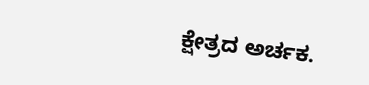ಕ್ಷೇತ್ರದ ಅರ್ಚಕ.